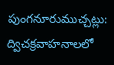పుంగనూరుముచ్చట్లు:
ద్విచక్రవాహనాలలో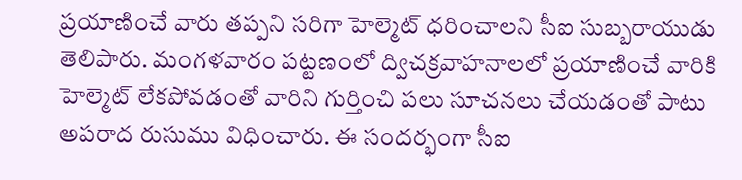ప్రయాణించే వారు తప్పని సరిగా హెల్మెట్ ధరించాలని సీఐ సుబ్బరాయుడు తెలిపారు. మంగళవారం పట్టణంలో ద్విచక్రవాహనాలలో ప్రయాణించే వారికి హెల్మెట్ లేకపోవడంతో వారిని గుర్తించి పలు సూచనలు చేయడంతో పాటు అపరాద రుసుము విధించారు. ఈ సందర్భంగా సీఐ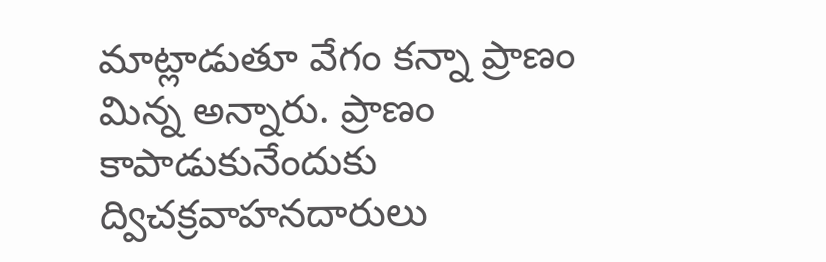మాట్లాడుతూ వేగం కన్నా ప్రాణం మిన్న అన్నారు. ప్రాణం కాపాడుకునేందుకు ద్విచక్రవాహనదారులు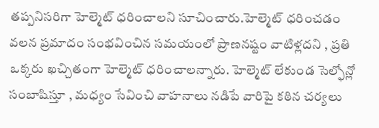తప్పనిసరిగా హెల్మెట్ ధరించాలని సూచించారు.హెల్మెట్ ధరించడం వలన ప్రమాదం సంభవించిన సమయంలో ప్రాణనష్టం వాటిళ్లదని , ప్రతి ఒక్కరు ఖచ్చితంగా హెల్మెట్ ధరించాలన్నారు. హెల్మెట్ లేకుండ సెల్ఫోన్లో సంబాషిస్తూ , మధ్యం సేవించి వాహనాలు నడిపే వారిపై కఠిన చర్యలు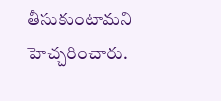తీసుకుంటామని హెచ్చరించారు.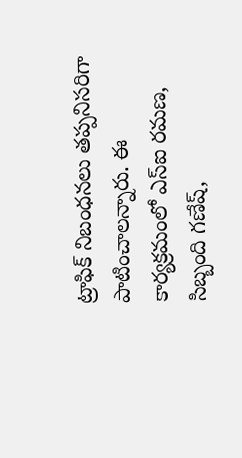ట్రాఫిక్ నిబంధనలు తప్పనిసరిగా పాటించాలన్నారు. ఈ కార్యక్రమంలో ఎస్ఐ రమణ, సిబ్బంది గణేష్,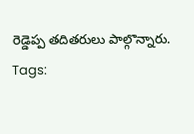రెడ్డెప్ప తదితరులు పాల్గొన్నారు.
Tags: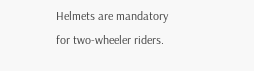Helmets are mandatory for two-wheeler riders.